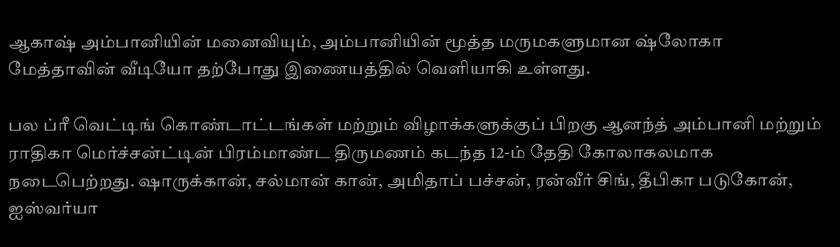ஆகாஷ் அம்பானியின் மனைவியும், அம்பானியின் மூத்த மருமகளுமான ஷ்லோகா மேத்தாவின் வீடியோ தற்போது இணையத்தில் வெளியாகி உள்ளது.

பல ப்ரீ வெட்டிங் கொண்டாட்டங்கள் மற்றும் விழாக்களுக்குப் பிறகு ஆனந்த் அம்பானி மற்றும் ராதிகா மெர்ச்சன்ட்டின் பிரம்மாண்ட திருமணம் கடந்த 12-ம் தேதி கோலாகலமாக நடைபெற்றது. ஷாருக்கான், சல்மான் கான், அமிதாப் பச்சன், ரன்வீர் சிங், தீபிகா படுகோன், ஐஸ்வர்யா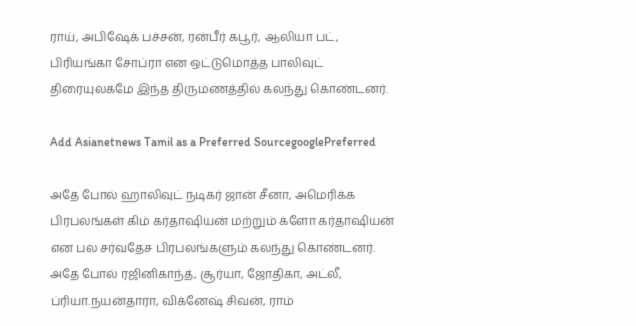ராய், அபிஷேக் பச்சன், ரன்பீர் கபூர், ஆலியா பட், பிரியங்கா சோப்ரா என ஒட்டுமொத்த பாலிவுட் திரையுலகமே இந்த திருமணத்தில் கலந்து கொண்டனர்.

Add Asianetnews Tamil as a Preferred SourcegooglePreferred

அதே போல் ஹாலிவுட் நடிகர் ஜான் சீனா, அமெரிக்க பிரபலங்கள் கிம் கர்தாஷியன் மற்றும் க்ளோ கர்தாஷியன் என பல சர்வதேச பிரபலங்களும் கலந்து கொண்டனர். அதே போல் ரஜினிகாந்த், சூர்யா, ஜோதிகா, அட்லீ, ப்ரியா.நயன்தாரா, விக்னேஷ் சிவன், ராம்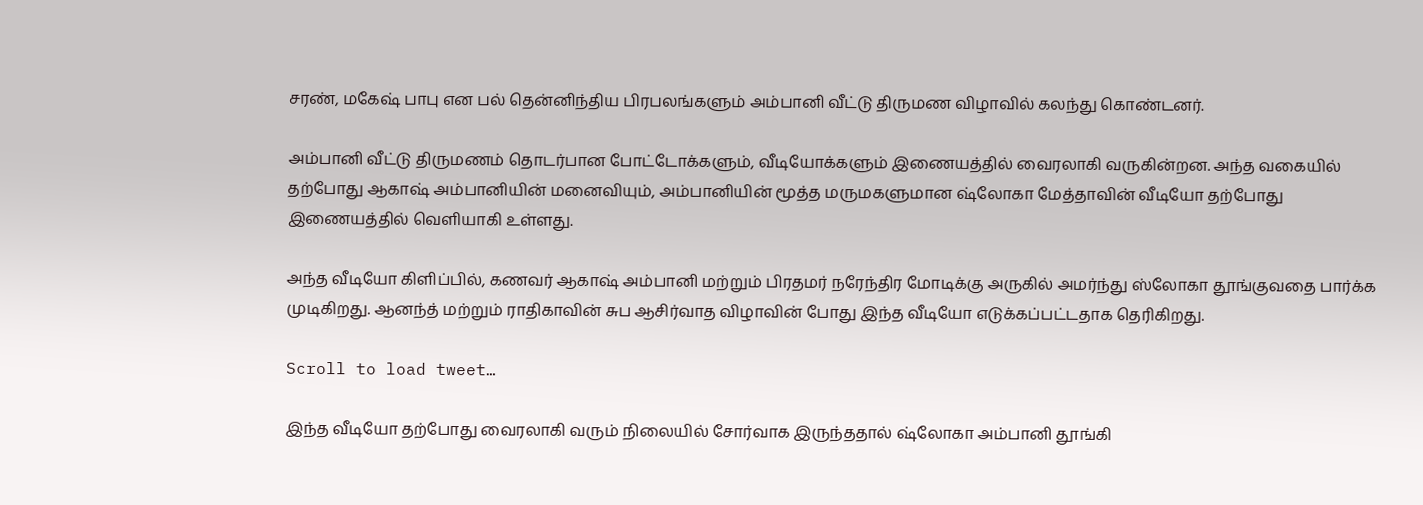சரண், மகேஷ் பாபு என பல் தென்னிந்திய பிரபலங்களும் அம்பானி வீட்டு திருமண விழாவில் கலந்து கொண்டனர்.

அம்பானி வீட்டு திருமணம் தொடர்பான போட்டோக்களும், வீடியோக்களும் இணையத்தில் வைரலாகி வருகின்றன. அந்த வகையில் தற்போது ஆகாஷ் அம்பானியின் மனைவியும், அம்பானியின் மூத்த மருமகளுமான ஷ்லோகா மேத்தாவின் வீடியோ தற்போது இணையத்தில் வெளியாகி உள்ளது.

அந்த வீடியோ கிளிப்பில், கணவர் ஆகாஷ் அம்பானி மற்றும் பிரதமர் நரேந்திர மோடிக்கு அருகில் அமர்ந்து ஸ்லோகா தூங்குவதை பார்க்க முடிகிறது. ஆனந்த் மற்றும் ராதிகாவின் சுப ஆசிர்வாத விழாவின் போது இந்த வீடியோ எடுக்கப்பட்டதாக தெரிகிறது.

Scroll to load tweet…

இந்த வீடியோ தற்போது வைரலாகி வரும் நிலையில் சோர்வாக இருந்ததால் ஷ்லோகா அம்பானி தூங்கி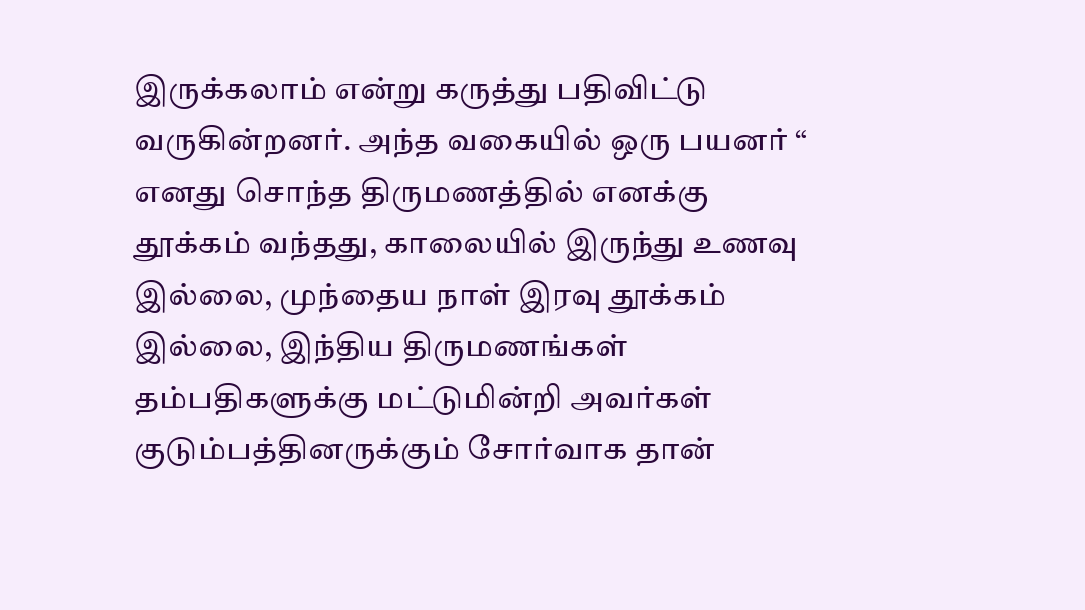இருக்கலாம் என்று கருத்து பதிவிட்டு வருகின்றனர். அந்த வகையில் ஒரு பயனர் “ எனது சொந்த திருமணத்தில் எனக்கு தூக்கம் வந்தது, காலையில் இருந்து உணவு இல்லை, முந்தைய நாள் இரவு தூக்கம் இல்லை, இந்திய திருமணங்கள் தம்பதிகளுக்கு மட்டுமின்றி அவர்கள் குடும்பத்தினருக்கும் சோர்வாக தான்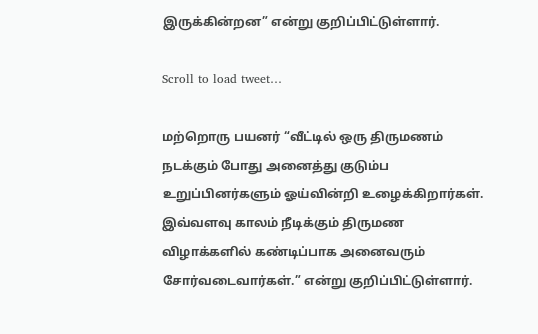இருக்கின்றன” என்று குறிப்பிட்டுள்ளார்.

Scroll to load tweet…

மற்றொரு பயனர் “வீட்டில் ஒரு திருமணம் நடக்கும் போது அனைத்து குடும்ப உறுப்பினர்களும் ஓய்வின்றி உழைக்கிறார்கள். இவ்வளவு காலம் நீடிக்கும் திருமண விழாக்களில் கண்டிப்பாக அனைவரும் சோர்வடைவார்கள்.” என்று குறிப்பிட்டுள்ளார்.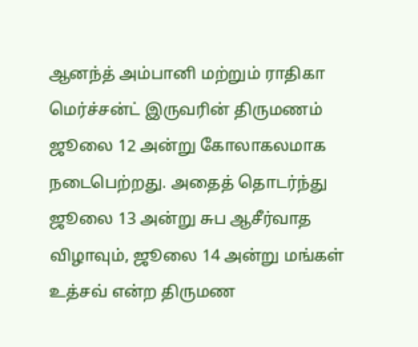ஆனந்த் அம்பானி மற்றும் ராதிகா மெர்ச்சன்ட் இருவரின் திருமணம் ஜூலை 12 அன்று கோலாகலமாக நடைபெற்றது. அதைத் தொடர்ந்து ஜூலை 13 அன்று சுப ஆசீர்வாத விழாவும், ஜூலை 14 அன்று மங்கள் உத்சவ் என்ற திருமண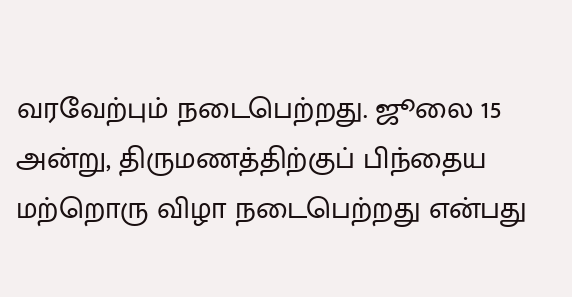வரவேற்பும் நடைபெற்றது. ஜூலை 15 அன்று, திருமணத்திற்குப் பிந்தைய மற்றொரு விழா நடைபெற்றது என்பது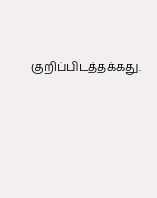குறிப்பிடத்தக்கது.